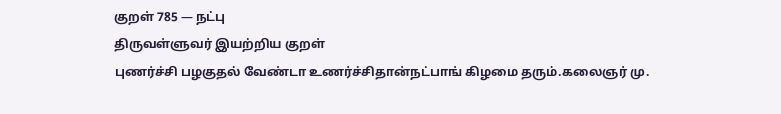குறள் 785 — நட்பு
திருவள்ளுவர் இயற்றிய குறள்
புணர்ச்சி பழகுதல் வேண்டா உணர்ச்சிதான்நட்பாங் கிழமை தரும்.கலைஞர் மு.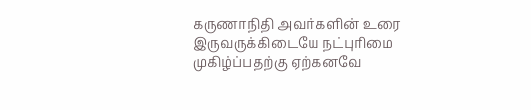கருணாநிதி அவர்களின் உரை
இருவருக்கிடையே நட்புரிமை முகிழ்ப்பதற்கு ஏற்கனவே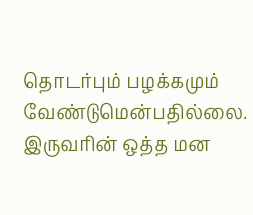தொடர்பும் பழக்கமும் வேண்டுமென்பதில்லை. இருவரின் ஒத்த மன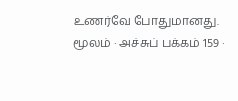உணர்வே போதுமானது.
மூலம் · அச்சுப் பக்கம் 159 ·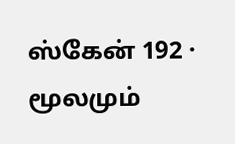ஸ்கேன் 192 · மூலமும்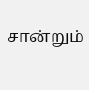சான்றும்